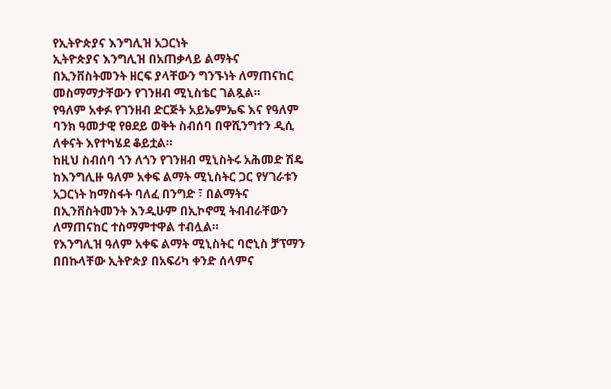የኢትዮጵያና እንግሊዝ አጋርነት
ኢትዮጵያና እንግሊዝ በአጠቃላይ ልማትና በኢንቨስትመንት ዘርፍ ያላቸውን ግንኙነት ለማጠናከር መስማማታቸውን የገንዘብ ሚኒስቴር ገልጿል።
የዓለም አቀፉ የገንዘብ ድርጅት አይኤምኤፍ እና የዓለም ባንክ ዓመታዊ የፀደይ ወቅት ስብሰባ በዋሺንግተን ዲሲ ለቀናት እየተካሄደ ቆይቷል።
ከዚህ ስብሰባ ጎን ለጎን የገንዘብ ሚኒስትሩ አሕመድ ሽዴ ከእንግሊዙ ዓለም አቀፍ ልማት ሚኒስትር ጋር የሃገራቱን አጋርነት ከማስፋት ባለፈ በንግድ ፣ በልማትና በኢንቨስትመንት እንዲሁም በኢኮኖሚ ትብብራቸውን ለማጠናከር ተስማምተዋል ተብሏል።
የእንግሊዝ ዓለም አቀፍ ልማት ሚኒስትር ባሮኒስ ቻፕማን በበኩላቸው ኢትዮጵያ በአፍሪካ ቀንድ ሰላምና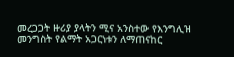መረጋጋት ዙሪያ ያላትን ሚና አንስተው የእንግሊዝ መንግስት የልማት አጋርነቱን ለማጠናከር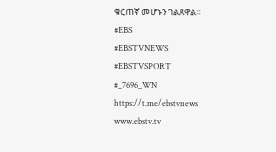ቁርጠኛ መሆኑን ገልጸዋል።
#EBS
#EBSTVNEWS
#EBSTVSPORT
#_7696_WN
https://t.me/ebstvnews
www.ebstv.tv